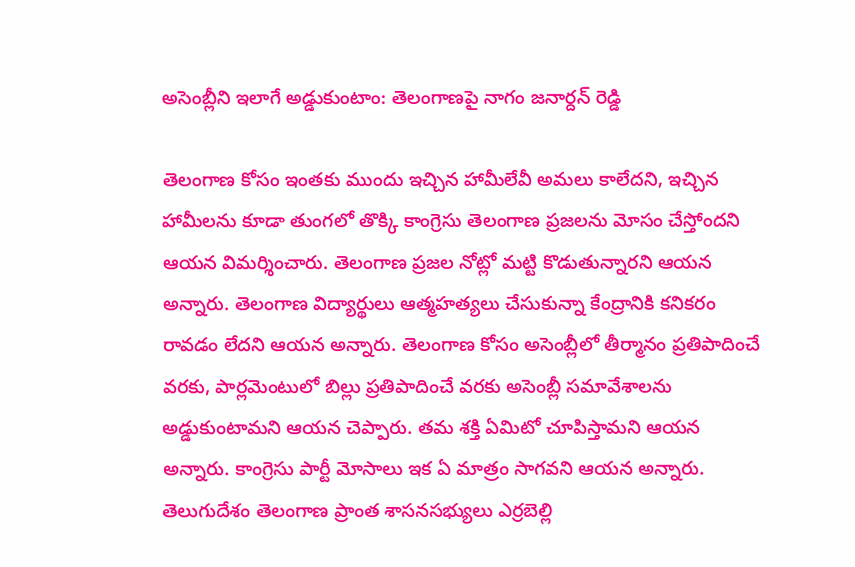అసెంబ్లీని ఇలాగే అడ్డుకుంటాం: తెలంగాణపై నాగం జనార్దన్ రెడ్డి

తెలంగాణ కోసం ఇంతకు ముందు ఇచ్చిన హామీలేవీ అమలు కాలేదని, ఇచ్చిన హామీలను కూడా తుంగలో తొక్కి కాంగ్రెసు తెలంగాణ ప్రజలను మోసం చేస్తోందని ఆయన విమర్శించారు. తెలంగాణ ప్రజల నోట్లో మట్టి కొడుతున్నారని ఆయన అన్నారు. తెలంగాణ విద్యార్థులు ఆత్మహత్యలు చేసుకున్నా కేంద్రానికి కనికరం రావడం లేదని ఆయన అన్నారు. తెలంగాణ కోసం అసెంబ్లీలో తీర్మానం ప్రతిపాదించే వరకు, పార్లమెంటులో బిల్లు ప్రతిపాదించే వరకు అసెంబ్లీ సమావేశాలను అడ్డుకుంటామని ఆయన చెప్పారు. తమ శక్తి ఏమిటో చూపిస్తామని ఆయన అన్నారు. కాంగ్రెసు పార్టీ మోసాలు ఇక ఏ మాత్రం సాగవని ఆయన అన్నారు. తెలుగుదేశం తెలంగాణ ప్రాంత శాసనసభ్యులు ఎర్రబెల్లి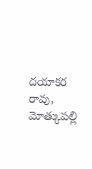దయాకర రావు, మోత్కుపల్లి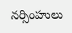నర్సింహులు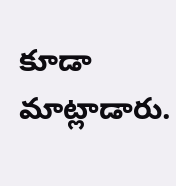కూడా మాట్లాడారు.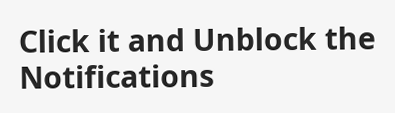Click it and Unblock the Notifications